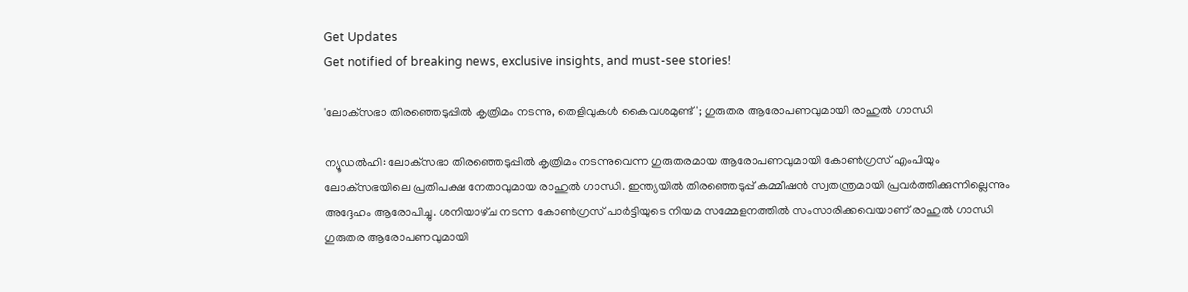Get Updates
Get notified of breaking news, exclusive insights, and must-see stories!

'ലോക്‌സഭാ തിരഞ്ഞെടുപ്പിൽ കൃത്രിമം നടന്നു, തെളിവുകൾ കൈവശമുണ്ട്'; ഗുരുതര ആരോപണവുമായി രാഹുൽ ഗാന്ധി

ന്യൂഡൽഹി: ലോക്‌സഭാ തിരഞ്ഞെടുപ്പിൽ കൃത്രിമം നടന്നുവെന്ന ഗുരുതരമായ ആരോപണവുമായി കോൺഗ്രസ് എംപിയും ലോക്‌സഭയിലെ പ്രതിപക്ഷ നേതാവുമായ രാഹുൽ ഗാന്ധി. ഇന്ത്യയിൽ തിരഞ്ഞെടുപ്പ് കമ്മീഷൻ സ്വതന്ത്രമായി പ്രവർത്തിക്കുന്നില്ലെന്നും അദ്ദേഹം ആരോപിച്ചു. ശനിയാഴ്‌ച നടന്ന കോൺഗ്രസ് പാർട്ടിയുടെ നിയമ സമ്മേളനത്തിൽ സംസാരിക്കവെയാണ് രാഹുൽ ഗാന്ധി ഗുരുതര ആരോപണവുമായി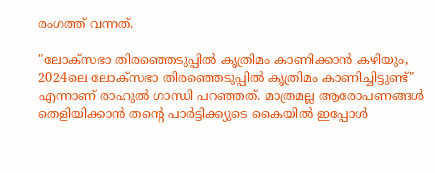രംഗത്ത് വന്നത്.

"ലോക്‌സഭാ തിരഞ്ഞെടുപ്പിൽ കൃത്രിമം കാണിക്കാൻ കഴിയും, 2024ലെ ലോക്‌സഭാ തിരഞ്ഞെടുപ്പിൽ കൃത്രിമം കാണിച്ചിട്ടുണ്ട്" എന്നാണ് രാഹുൽ ഗാന്ധി പറഞ്ഞത്. മാത്രമല്ല ആരോപണങ്ങൾ തെളിയിക്കാൻ തന്റെ പാർട്ടിക്ക്യുടെ കൈയിൽ ഇപ്പോൾ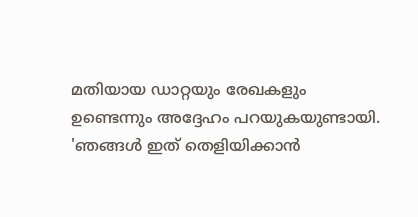മതിയായ ഡാറ്റയും രേഖകളും ഉണ്ടെന്നും അദ്ദേഹം പറയുകയുണ്ടായി. 'ഞങ്ങൾ ഇത് തെളിയിക്കാൻ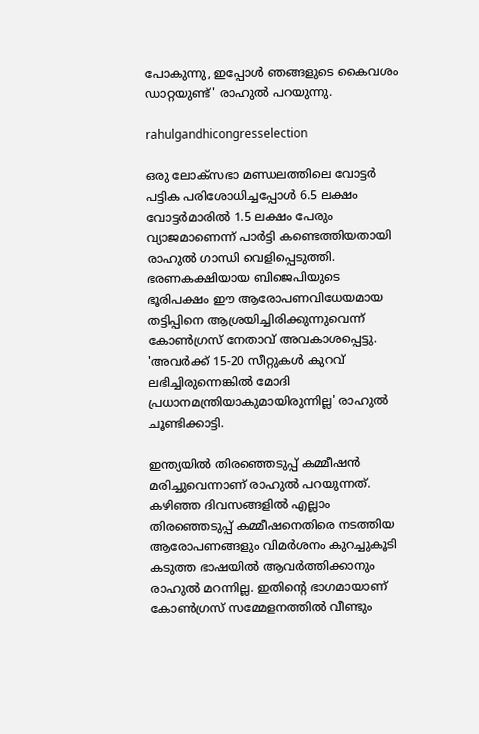പോകുന്നു, ഇപ്പോൾ ഞങ്ങളുടെ കൈവശം ഡാറ്റയുണ്ട്' രാഹുൽ പറയുന്നു.

rahulgandhicongresselection

ഒരു ലോക്‌സഭാ മണ്ഡലത്തിലെ വോട്ടർ പട്ടിക പരിശോധിച്ചപ്പോൾ 6.5 ലക്ഷം വോട്ടർമാരിൽ 1.5 ലക്ഷം പേരും വ്യാജമാണെന്ന് പാർട്ടി കണ്ടെത്തിയതായി രാഹുൽ ഗാന്ധി വെളിപ്പെടുത്തി. ഭരണകക്ഷിയായ ബിജെപിയുടെ ഭൂരിപക്ഷം ഈ ആരോപണവിധേയമായ തട്ടിപ്പിനെ ആശ്രയിച്ചിരിക്കുന്നുവെന്ന് കോൺഗ്രസ് നേതാവ് അവകാശപ്പെട്ടു. 'അവർക്ക് 15-20 സീറ്റുകൾ കുറവ് ലഭിച്ചിരുന്നെങ്കിൽ മോദി പ്രധാനമന്ത്രിയാകുമായിരുന്നില്ല' രാഹുൽ ചൂണ്ടിക്കാട്ടി.

ഇന്ത്യയിൽ തിരഞ്ഞെടുപ്പ് കമ്മീഷൻ മരിച്ചുവെന്നാണ് രാഹുൽ പറയുന്നത്. കഴിഞ്ഞ ദിവസങ്ങളിൽ എല്ലാം തിരഞ്ഞെടുപ്പ് കമ്മീഷനെതിരെ നടത്തിയ ആരോപണങ്ങളും വിമർശനം കുറച്ചുകൂടി കടുത്ത ഭാഷയിൽ ആവർത്തിക്കാനും രാഹുൽ മറന്നില്ല. ഇതിന്റെ ഭാഗമായാണ് കോൺഗ്രസ് സമ്മേളനത്തിൽ വീണ്ടും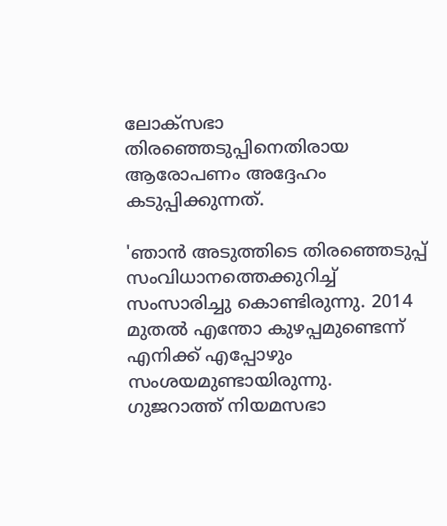ലോക്‌സഭാ തിരഞ്ഞെടുപ്പിനെതിരായ ആരോപണം അദ്ദേഹം കടുപ്പിക്കുന്നത്.

'ഞാൻ അടുത്തിടെ തിരഞ്ഞെടുപ്പ് സംവിധാനത്തെക്കുറിച്ച് സംസാരിച്ചു കൊണ്ടിരുന്നു. 2014 മുതൽ എന്തോ കുഴപ്പമുണ്ടെന്ന് എനിക്ക് എപ്പോഴും സംശയമുണ്ടായിരുന്നു. ഗുജറാത്ത് നിയമസഭാ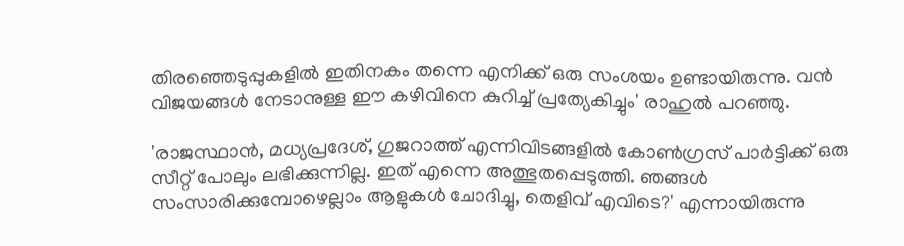തിരഞ്ഞെടുപ്പുകളിൽ ഇതിനകം തന്നെ എനിക്ക് ഒരു സംശയം ഉണ്ടായിരുന്നു. വൻ വിജയങ്ങൾ നേടാനുള്ള ഈ കഴിവിനെ കുറിച്ച് പ്രത്യേകിച്ചും' രാഹുൽ പറഞ്ഞു.

'രാജസ്ഥാൻ, മധ്യപ്രദേശ്, ഗുജറാത്ത് എന്നിവിടങ്ങളിൽ കോൺഗ്രസ് പാർട്ടിക്ക് ഒരു സീറ്റ് പോലും ലഭിക്കുന്നില്ല. ഇത് എന്നെ അത്ഭുതപ്പെടുത്തി. ഞങ്ങൾ സംസാരിക്കുമ്പോഴെല്ലാം ആളുകൾ ചോദിച്ചു, തെളിവ് എവിടെ?' എന്നായിരുന്നു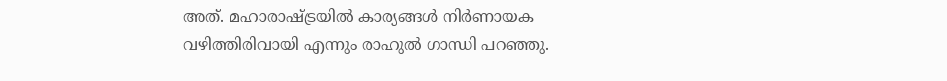അത്. മഹാരാഷ്ട്രയിൽ കാര്യങ്ങൾ നിർണായക വഴിത്തിരിവായി എന്നും രാഹുൽ ഗാന്ധി പറഞ്ഞു.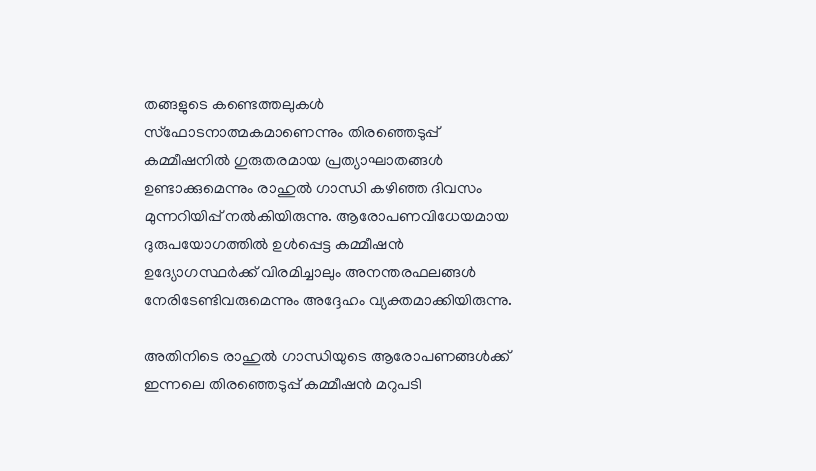തങ്ങളുടെ കണ്ടെത്തലുകൾ സ്ഫോടനാത്മകമാണെന്നും തിരഞ്ഞെടുപ്പ് കമ്മീഷനിൽ ഗുരുതരമായ പ്രത്യാഘാതങ്ങൾ ഉണ്ടാക്കുമെന്നും രാഹുൽ ഗാന്ധി കഴിഞ്ഞ ദിവസം മുന്നറിയിപ്പ് നൽകിയിരുന്നു. ആരോപണവിധേയമായ ദുരുപയോഗത്തിൽ ഉൾപ്പെട്ട കമ്മീഷൻ ഉദ്യോഗസ്ഥർക്ക് വിരമിച്ചാലും അനന്തരഫലങ്ങൾ നേരിടേണ്ടിവരുമെന്നും അദ്ദേഹം വ്യക്തമാക്കിയിരുന്നു.

അതിനിടെ രാഹുൽ ഗാന്ധിയുടെ ആരോപണങ്ങൾക്ക് ഇന്നലെ തിരഞ്ഞെടുപ്പ് കമ്മീഷൻ മറുപടി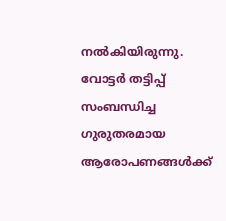നൽകിയിരുന്നു. വോട്ടർ തട്ടിപ്പ് സംബന്ധിച്ച ഗുരുതരമായ ആരോപണങ്ങൾക്ക്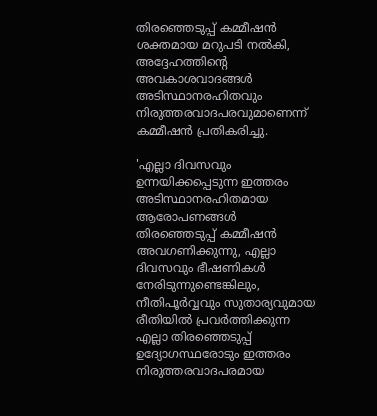തിരഞ്ഞെടുപ്പ് കമ്മീഷൻ ശക്തമായ മറുപടി നൽകി, അദ്ദേഹത്തിന്റെ അവകാശവാദങ്ങൾ അടിസ്ഥാനരഹിതവും നിരുത്തരവാദപരവുമാണെന്ന് കമ്മീഷൻ പ്രതികരിച്ചു.

'എല്ലാ ദിവസവും ഉന്നയിക്കപ്പെടുന്ന ഇത്തരം അടിസ്ഥാനരഹിതമായ ആരോപണങ്ങൾ തിരഞ്ഞെടുപ്പ് കമ്മീഷൻ അവഗണിക്കുന്നു, എല്ലാ ദിവസവും ഭീഷണികൾ നേരിടുന്നുണ്ടെങ്കിലും, നീതിപൂർവ്വവും സുതാര്യവുമായ രീതിയിൽ പ്രവർത്തിക്കുന്ന എല്ലാ തിരഞ്ഞെടുപ്പ് ഉദ്യോഗസ്ഥരോടും ഇത്തരം നിരുത്തരവാദപരമായ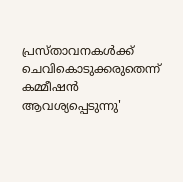പ്രസ്‌താവനകൾക്ക് ചെവികൊടുക്കരുതെന്ന് കമ്മീഷൻ ആവശ്യപ്പെടുന്നു'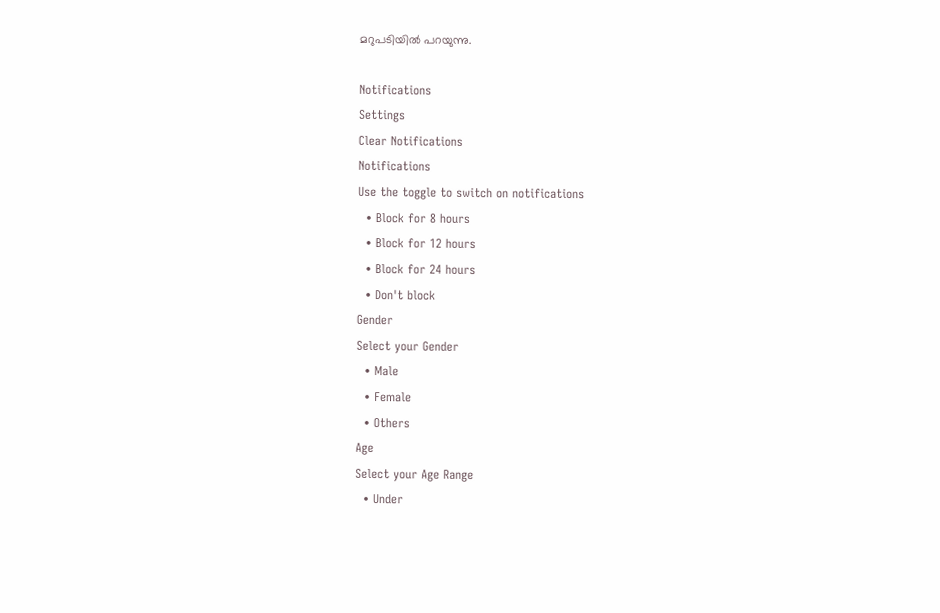മറുപടിയിൽ പറയുന്നു.

Notifications
Settings
Clear Notifications
Notifications
Use the toggle to switch on notifications
  • Block for 8 hours
  • Block for 12 hours
  • Block for 24 hours
  • Don't block
Gender
Select your Gender
  • Male
  • Female
  • Others
Age
Select your Age Range
  • Under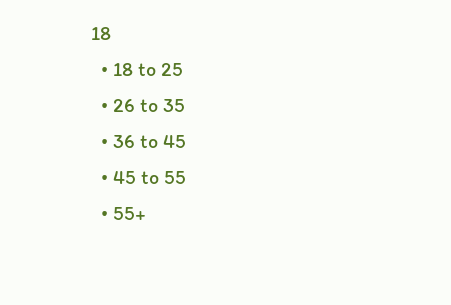18
  • 18 to 25
  • 26 to 35
  • 36 to 45
  • 45 to 55
  • 55+